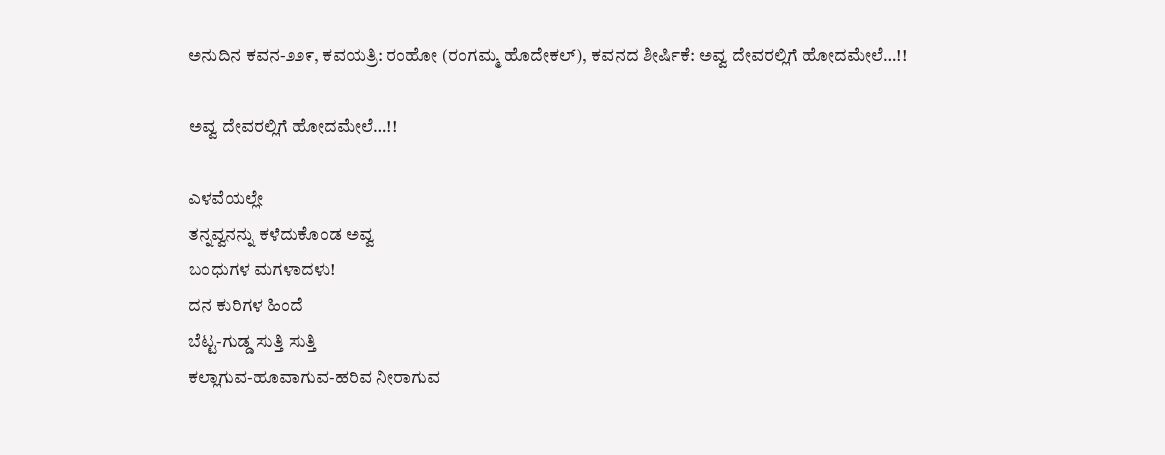ಅನುದಿನ‌ ಕವನ-೨೨೯, ಕವಯತ್ರಿ: ರಂಹೋ (ರಂಗಮ್ಮ ಹೊದೇಕಲ್), ಕವನದ ಶೀರ್ಷಿಕೆ: ಅವ್ವ ದೇವರಲ್ಲಿಗೆ ಹೋದಮೇಲೆ…!!

ಅವ್ವ ದೇವರಲ್ಲಿಗೆ ಹೋದಮೇಲೆ…!!

ಎಳವೆಯಲ್ಲೇ
ತನ್ನವ್ವನನ್ನು ಕಳೆದುಕೊಂಡ ಅವ್ವ
ಬಂಧುಗಳ ಮಗಳಾದಳು!
ದನ ಕುರಿಗಳ ಹಿಂದೆ
ಬೆಟ್ಟ-ಗುಡ್ಡ ಸುತ್ತಿ ಸುತ್ತಿ
ಕಲ್ಲಾಗುವ-ಹೂವಾಗುವ-ಹರಿವ ನೀರಾಗುವ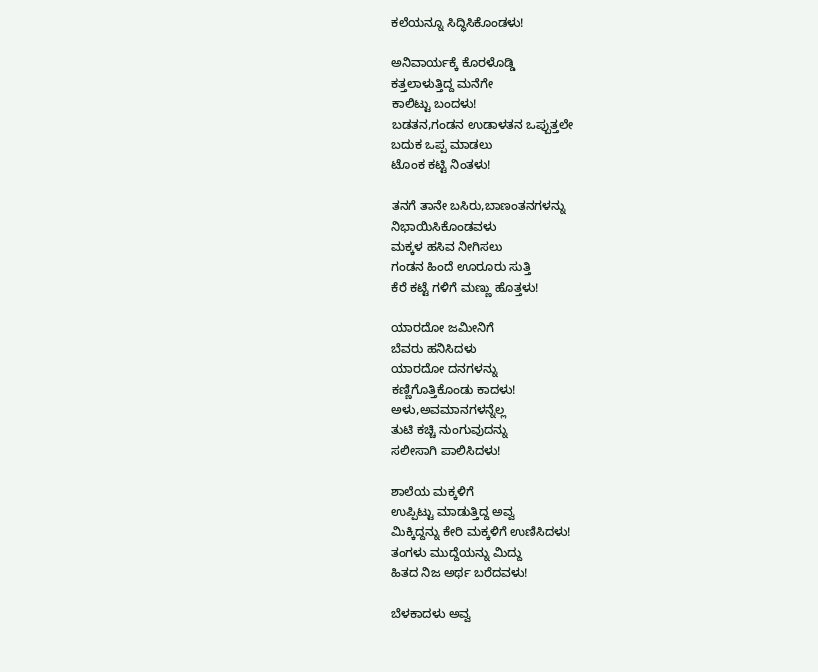ಕಲೆಯನ್ನೂ ಸಿದ್ಧಿಸಿಕೊಂಡಳು!

ಅನಿವಾರ್ಯಕ್ಕೆ ಕೊರಳೊಡ್ಡಿ
ಕತ್ತಲಾಳುತ್ತಿದ್ದ ಮನೆಗೇ
ಕಾಲಿಟ್ಟು ಬಂದಳು!
ಬಡತನ,ಗಂಡನ ಉಡಾಳತನ ಒಪ್ಪುತ್ತಲೇ
ಬದುಕ ಒಪ್ಪ ಮಾಡಲು
ಟೊಂಕ ಕಟ್ಟಿ ನಿಂತಳು!

ತನಗೆ ತಾನೇ ಬಸಿರು,ಬಾಣಂತನಗಳನ್ನು
ನಿಭಾಯಿಸಿಕೊಂಡವಳು
ಮಕ್ಕಳ ಹಸಿವ ನೀಗಿಸಲು
ಗಂಡನ ಹಿಂದೆ ಊರೂರು ಸುತ್ತಿ
ಕೆರೆ ಕಟ್ಟೆ ಗಳಿಗೆ ಮಣ್ಣು ಹೊತ್ತಳು!

ಯಾರದೋ ಜಮೀನಿಗೆ
ಬೆವರು ಹನಿಸಿದಳು
ಯಾರದೋ ದನಗಳನ್ನು
ಕಣ್ಣಿಗೊತ್ತಿಕೊಂಡು ಕಾದಳು!
ಅಳು,ಅವಮಾನಗಳನ್ನೆಲ್ಲ
ತುಟಿ ಕಚ್ಚಿ ನುಂಗುವುದನ್ನು
ಸಲೀಸಾಗಿ ಪಾಲಿಸಿದಳು!

ಶಾಲೆಯ ಮಕ್ಕಳಿಗೆ
ಉಪ್ಪಿಟ್ಟು ಮಾಡುತ್ತಿದ್ದ ಅವ್ವ
ಮಿಕ್ಕಿದ್ದನ್ನು ಕೇರಿ ಮಕ್ಕಳಿಗೆ ಉಣಿಸಿದಳು!
ತಂಗಳು ಮುದ್ದೆಯನ್ನು ಮಿದ್ದು
ಹಿತದ ನಿಜ ಅರ್ಥ ಬರೆದವಳು!

ಬೆಳಕಾದಳು ಅವ್ವ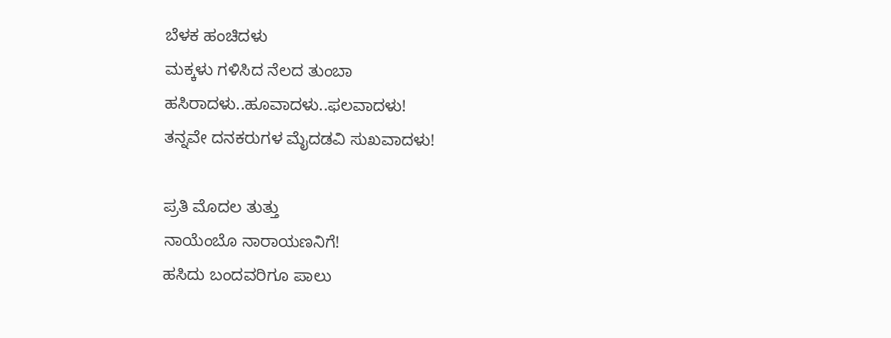ಬೆಳಕ ಹಂಚಿದಳು
ಮಕ್ಕಳು ಗಳಿಸಿದ ನೆಲದ ತುಂಬಾ
ಹಸಿರಾದಳು..ಹೂವಾದಳು..ಫಲವಾದಳು!
ತನ್ನವೇ ದನಕರುಗಳ ಮೈದಡವಿ ಸುಖವಾದಳು!

ಪ್ರತಿ ಮೊದಲ ತುತ್ತು
ನಾಯೆಂಬೊ ನಾರಾಯಣನಿಗೆ!
ಹಸಿದು ಬಂದವರಿಗೂ ಪಾಲು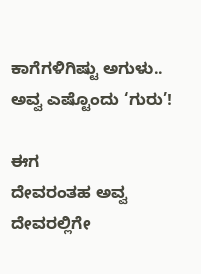ಕಾಗೆಗಳಿಗಿಷ್ಟು ಅಗುಳು..
ಅವ್ವ ಎಷ್ಟೊಂದು ‘ಗುರು’!

ಈಗ
ದೇವರಂತಹ ಅವ್ವ
ದೇವರಲ್ಲಿಗೇ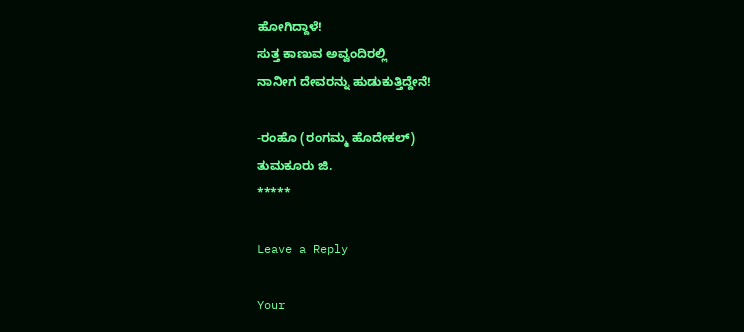ಹೋಗಿದ್ದಾಳೆ!
ಸುತ್ತ ಕಾಣುವ ಅವ್ವಂದಿರಲ್ಲಿ
ನಾನೀಗ ದೇವರನ್ನು ಹುಡುಕುತ್ತಿದ್ದೇನೆ!

-ರಂಹೊ (ರಂಗಮ್ಮ ಹೊದೇಕಲ್)
ತುಮಕೂರು ಜಿ.
*****

Leave a Reply

Your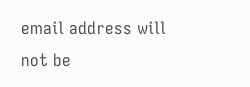email address will not be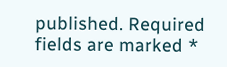published. Required fields are marked *